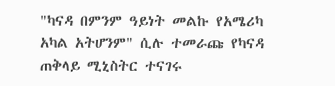"ካናዳ በምንም ዓይነት መልኩ የአሜሪካ አካል አትሆንም" ሲሉ ተመራጩ የካናዳ ጠቅላይ ሚኒስትር ተናገሩ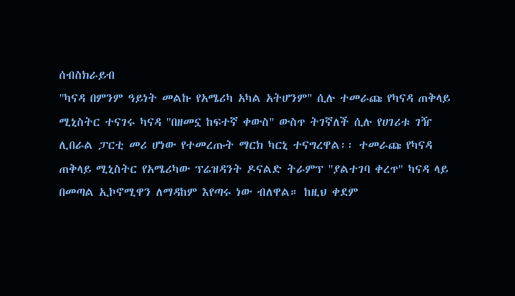ሰብስክራይብ
"ካናዳ በምንም ዓይነት መልኩ የአሜሪካ አካል አትሆንም" ሲሉ ተመራጩ የካናዳ ጠቅላይ ሚኒስትር ተናገሩ ካናዳ "በዘመኗ ከፍተኛ ቀውስ" ውስጥ ትገኛለች ሲሉ የሀገሪቱ ገዥ ሊበራል ፓርቲ መሪ ሆነው የተመረጡት ማርክ ካርኒ ተናግረዋል፡፡ ተመራጩ የካናዳ ጠቅላይ ሚኒስትር የአሜሪካው ፕሬዝዳንት ዶናልድ ትራምፕ "ያልተገባ ቀረጥ" ካናዳ ላይ በመጣል ኢኮኖሚዋን ለማዳከም እየጣሩ ነው ብለዋል። ከዚህ ቀደም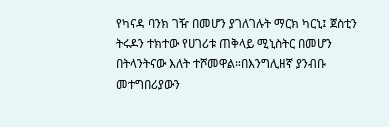የካናዳ ባንክ ገዥ በመሆን ያገለገሉት ማርክ ካርኒ፤ ጀስቲን ትሩዶን ተክተው የሀገሪቱ ጠቅላይ ሚኒስትር በመሆን በትላንትናው እለት ተሾመዋል።በእንግሊዘኛ ያንብቡ መተግበሪያውን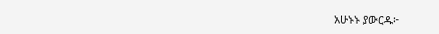አሁኑኑ ያውርዱ፦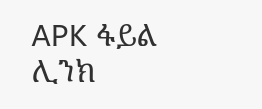APK ፋይል ሊንክ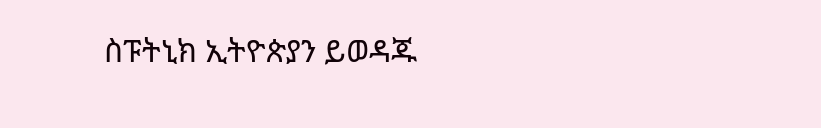ስፑትኒክ ኢትዮጵያን ይወዳጁ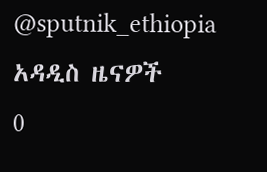@sputnik_ethiopia
አዳዲስ ዜናዎች
0